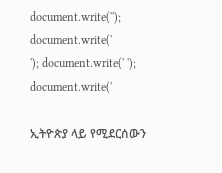document.write(''); document.write('
'); document.write(' '); document.write('

ኢትዮጵያ ላይ የሚደርሰውን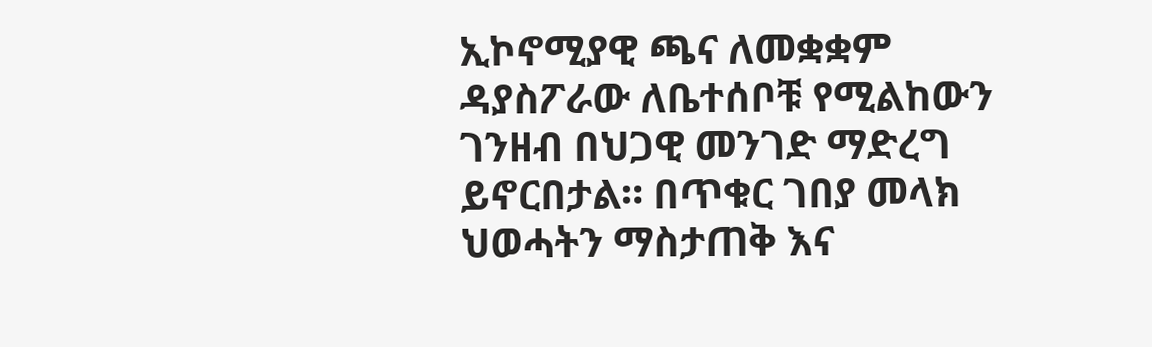ኢኮኖሚያዊ ጫና ለመቋቋም ዳያስፖራው ለቤተሰቦቹ የሚልከውን ገንዘብ በህጋዊ መንገድ ማድረግ ይኖርበታል። በጥቁር ገበያ መላክ ህወሓትን ማስታጠቅ እና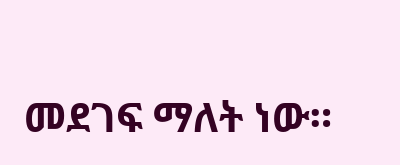መደገፍ ማለት ነው።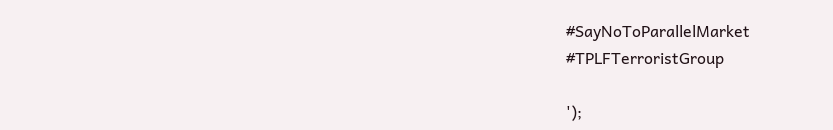#SayNoToParallelMarket #TPLFTerroristGroup

');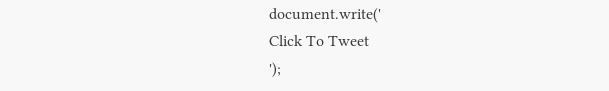document.write('
Click To Tweet
');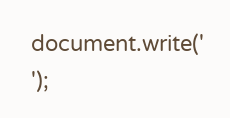document.write('
');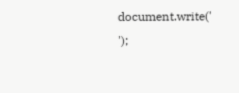document.write('
');